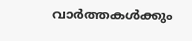വാർത്തകൾക്കും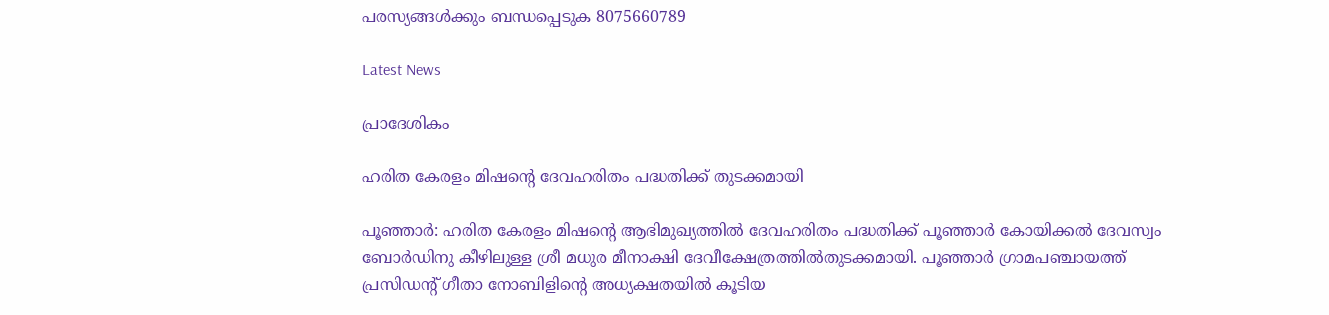പരസ്യങ്ങൾക്കും ബന്ധപ്പെടുക 8075660789

Latest News

പ്രാദേശികം

ഹരിത കേരളം മിഷന്റെ ദേവഹരിതം പദ്ധതിക്ക് തുടക്കമായി

പൂഞ്ഞാർ: ഹരിത കേരളം മിഷന്റെ ആഭിമുഖ്യത്തില്‍ ദേവഹരിതം പദ്ധതിക്ക് പൂഞ്ഞാര്‍ കോയിക്കല്‍ ദേവസ്വം ബോര്‍ഡിനു കീഴിലുള്ള ശ്രീ മധുര മീനാക്ഷി ദേവീക്ഷേത്രത്തില്‍തുടക്കമായി. പൂഞ്ഞാര്‍ ഗ്രാമപഞ്ചായത്ത് പ്രസിഡന്റ് ഗീതാ നോബിളിന്റെ അധ്യക്ഷതയില്‍ കൂടിയ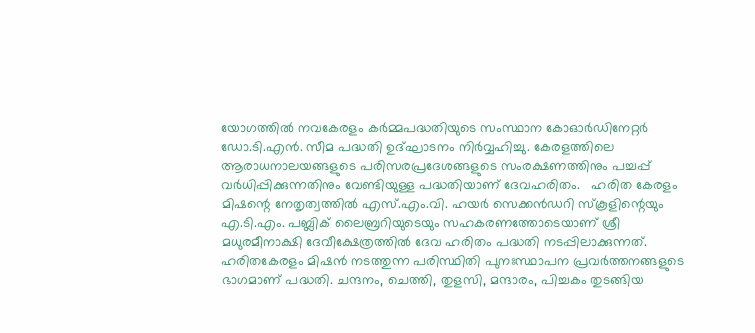യോഗത്തില്‍ നവകേരളം കര്‍മ്മപദ്ധതിയുടെ സംസ്ഥാന കോഓര്‍ഡിനേറ്റര്‍ ഡോ.ടി.എന്‍. സീമ പദ്ധതി ഉദ്ഘാടനം നിർവ്വഹിച്ചു. കേരളത്തിലെ ആരാധനാലയങ്ങളുടെ പരിസരപ്രദേശങ്ങളുടെ സംരക്ഷണത്തിനും പച്ചപ്പ് വര്‍ധിപ്പിക്കുന്നതിനും വേണ്ടിയുള്ള പദ്ധതിയാണ് ദേവഹരിതം.   ഹരിത കേരളം മിഷന്റെ നേതൃത്വത്തില്‍ എസ്.എം.വി. ഹയര്‍ സെക്കന്‍ഡറി സ്‌കൂളിന്റെയും എ.ടി.എം. പബ്ലിക് ലൈബ്രറിയുടെയും സഹകരണത്തോടെയാണ് ശ്രീ മധുരമീനാക്ഷി ദേവീക്ഷേത്രത്തില്‍ ദേവ ഹരിതം പദ്ധതി നടപ്പിലാക്കുന്നത്. ഹരിതകേരളം മിഷന്‍ നടത്തുന്ന പരിസ്ഥിതി പുനഃസ്ഥാപന പ്രവര്‍ത്തനങ്ങളുടെ ഭാഗമാണ് പദ്ധതി. ചന്ദനം, ചെത്തി, തുളസി, മന്ദാരം, പിച്ചകം തുടങ്ങിയ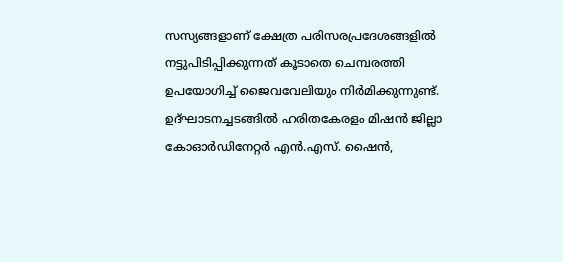സസ്യങ്ങളാണ് ക്ഷേത്ര പരിസരപ്രദേശങ്ങളില്‍ നട്ടുപിടിപ്പിക്കുന്നത് കൂടാതെ ചെമ്പരത്തി ഉപയോഗിച്ച് ജൈവവേലിയും നിര്‍മിക്കുന്നുണ്ട്. ഉദ്ഘാടനച്ചടങ്ങില്‍ ഹരിതകേരളം മിഷന്‍ ജില്ലാ കോഓര്‍ഡിനേറ്റര്‍ എന്‍.എസ്. ഷൈന്‍,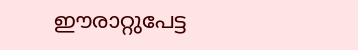ഈരാറ്റുപേട്ട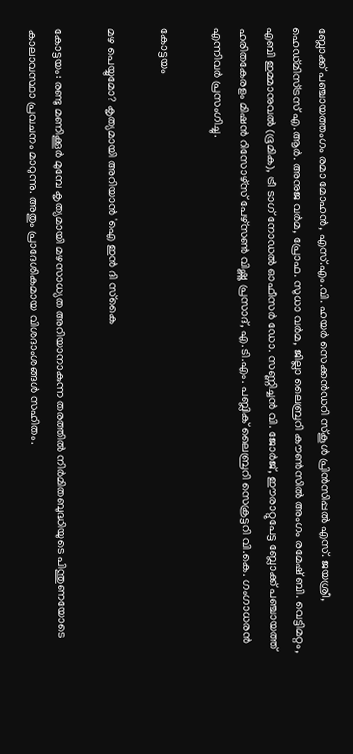ബ്ലോക്ക് പഞ്ചായത്തംഗം രമാ മോഹന്‍, എസ്.എം.വി. ഹയര്‍ സെക്കന്‍ഡറി സ്‌കൂള്‍ പ്രിന്‍സിപ്പല്‍ എസ്. ജയശ്രീ, ഹെഡ്മിസ്ട്രസ് എ.ആര്‍. അനുജ വര്‍മ, പ്രോഫ. സുധാ വര്‍മ, ജില്ലാ ലൈബ്രറി കൗണ്‍സില്‍ അംഗം രമേഷ് ബി. വെട്ടിമറ്റം, എബി ഇമ്മാനുവല്‍ (ഭൂമിക), ട്രീ ടാഗ് നോഡല്‍ ഓഫീസര്‍ ഡോ. സണ്ണിച്ചന്‍ വി. ജോര്‍ജ്, ഈരാറ്റുപേട്ട ബ്ലോക്ക് പഞ്ചായത്ത് ഹരിതകേരളം മിഷന്‍ റിസോഴ്‌സ് പേഴ്‌സണ്‍ വിഷ്ണു പ്രസാദ്, എ.ടി.എം. പബ്ലിക് ലൈബ്രറി സെക്രട്ടറി വി.കെ. ഗംഗാധരന്‍ എന്നിവര്‍ പ്രസംഗിച്ചു.

കോട്ടയം

മഴ പെയ്യുമോ? കൃത്യമായി അറിയാൻ 'ഐ ഇൻ ദി സ്‌കൈ

കോട്ടയം: രണ്ടു മണിക്കൂർ മുമ്പേ കൃത്യമായി മഴസാധ്യത അറിയാനാകുന്ന തരത്തിൽ നിർമിതബുദ്ധിയുടെ പിന്തുണയോടെ കാലാവസ്ഥാ പ്രവചനം മാറുന്നു. അതും പ്രാദേശികമായ വിശദാംശങ്ങൾ സഹിതം.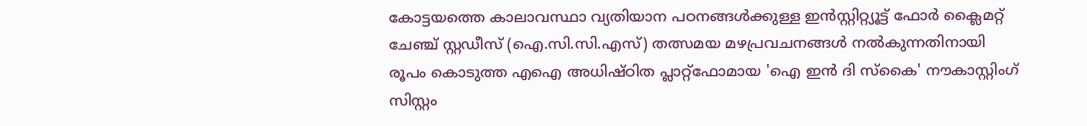കോട്ടയത്തെ കാലാവസ്ഥാ വ്യതിയാന പഠനങ്ങൾക്കുള്ള ഇൻസ്റ്റിറ്റ്യൂട്ട് ഫോർ ക്ലൈമറ്റ് ചേഞ്ച് സ്റ്റഡീസ് (ഐ.സി.സി.എസ്) തത്സമയ മഴപ്രവചനങ്ങൾ നൽകുന്നതിനായി രൂപം കൊടുത്ത എഐ അധിഷ്ഠിത പ്ലാറ്റ്‌ഫോമായ 'ഐ ഇൻ ദി സ്‌കൈ' നൗകാസ്റ്റിംഗ് സിസ്റ്റം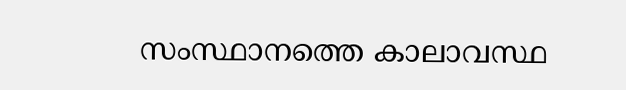സംസ്ഥാനത്തെ കാലാവസ്ഥ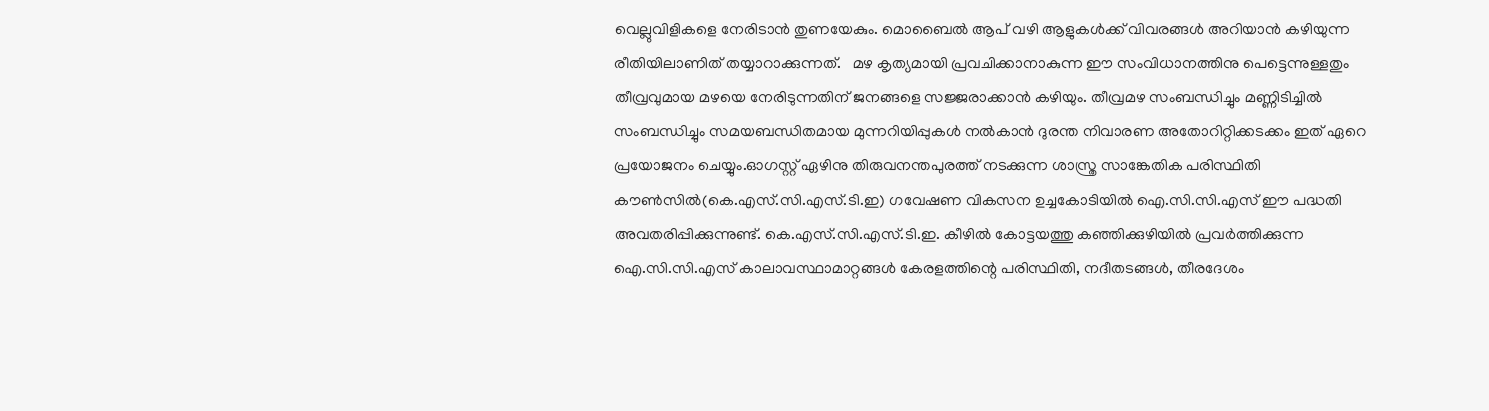വെല്ലുവിളികളെ നേരിടാൻ തുണയേകും. മൊബൈൽ ആപ് വഴി ആളുകൾക്ക് വിവരങ്ങൾ അറിയാൻ കഴിയുന്ന രീതിയിലാണിത് തയ്യാറാക്കുന്നത്.   മഴ കൃത്യമായി പ്രവചിക്കാനാകുന്ന ഈ സംവിധാനത്തിനു പെട്ടെന്നുള്ളതും തീവ്രവുമായ മഴയെ നേരിടുന്നതിന് ജനങ്ങളെ സജ്ജരാക്കാൻ കഴിയും. തീവ്രമഴ സംബന്ധിച്ചും മണ്ണിടിച്ചിൽ സംബന്ധിച്ചും സമയബന്ധിതമായ മുന്നറിയിപ്പുകൾ നൽകാൻ ദുരന്ത നിവാരണ അതോറിറ്റിക്കടക്കം ഇത് ഏറെ പ്രയോജനം ചെയ്യും.ഓഗസ്റ്റ് ഏഴിനു തിരുവനന്തപുരത്ത് നടക്കുന്ന ശാസ്ത്ര സാങ്കേതിക പരിസ്ഥിതി കൗൺസിൽ(കെ.എസ്.സി.എസ്.ടി.ഇ) ഗവേഷണ വികസന ഉച്ചകോടിയിൽ ഐ.സി.സി.എസ് ഈ പദ്ധതി അവതരിപ്പിക്കുന്നുണ്ട്. കെ.എസ്.സി.എസ്.ടി.ഇ. കീഴിൽ കോട്ടയത്തു കഞ്ഞിക്കുഴിയിൽ പ്രവർത്തിക്കുന്ന ഐ.സി.സി.എസ് കാലാവസ്ഥാമാറ്റങ്ങൾ കേരളത്തിന്റെ പരിസ്ഥിതി, നദീതടങ്ങൾ, തീരദേശം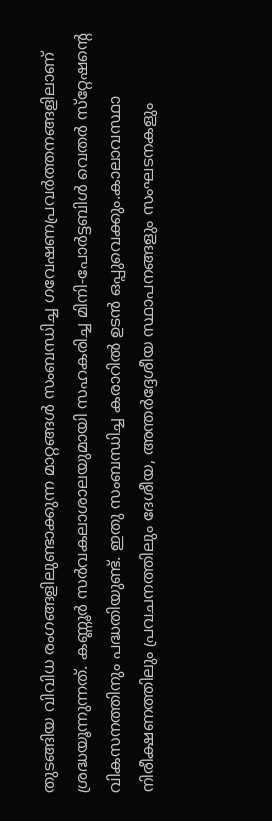തുടങ്ങിയ വിവിധ രംഗങ്ങളിലുണ്ടാക്കുന്ന മാറ്റങ്ങൾ സംബന്ധിച്ച ഗവേഷണപ്രവർത്തനങ്ങളിലാണ് ശ്രദ്ധയൂന്നുന്നത്. കണ്ണൂർ സർവകലാശാലയുമായി സഹകരിച്ച മിനി-പോർട്ടബിൾ വെതർ സ്‌റ്റേഷന്റെ വികസനത്തിനും പദ്ധതിയുണ്ട്. ഇതു സംബന്ധിച്ച കരാറിൽ ഉടൻ ഒപ്പുവെക്കും.കാലാവസ്ഥാ നിരീക്ഷണത്തിലും പ്രവചനത്തിലും ദേശീയ, അന്തർദ്ദേശീയ സ്ഥാപനങ്ങളും സംഘടനകളും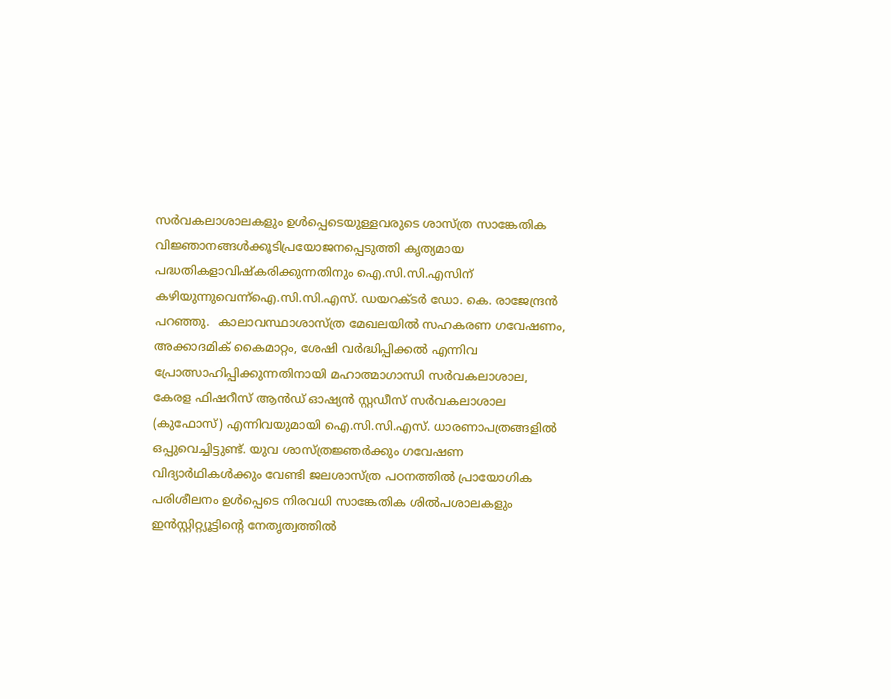സർവകലാശാലകളും ഉൾപ്പെടെയുള്ളവരുടെ ശാസ്ത്ര സാങ്കേതിക വിജ്ഞാനങ്ങൾക്കൂടിപ്രയോജനപ്പെടുത്തി കൃത്യമായ പദ്ധതികളാവിഷ്‌കരിക്കുന്നതിനും ഐ.സി.സി.എസിന് കഴിയുന്നുവെന്ന്ഐ.സി.സി.എസ്. ഡയറക്ടർ ഡോ. കെ. രാജേന്ദ്രൻ പറഞ്ഞു.  കാലാവസ്ഥാശാസ്ത്ര മേഖലയിൽ സഹകരണ ഗവേഷണം, അക്കാദമിക് കൈമാറ്റം, ശേഷി വർദ്ധിപ്പിക്കൽ എന്നിവ പ്രോത്സാഹിപ്പിക്കുന്നതിനായി മഹാത്മാഗാന്ധി സർവകലാശാല, കേരള ഫിഷറീസ് ആൻഡ് ഓഷ്യൻ സ്റ്റഡീസ് സർവകലാശാല (കുഫോസ്) എന്നിവയുമായി ഐ.സി.സി.എസ്. ധാരണാപത്രങ്ങളിൽ ഒപ്പുവെച്ചിട്ടുണ്ട്. യുവ ശാസ്ത്രജ്ഞർക്കും ഗവേഷണ വിദ്യാർഥികൾക്കും വേണ്ടി ജലശാസ്ത്ര പഠനത്തിൽ പ്രായോഗിക പരിശീലനം ഉൾപ്പെടെ നിരവധി സാങ്കേതിക ശിൽപശാലകളും ഇൻസ്റ്റിറ്റ്യൂട്ടിന്റെ നേതൃത്വത്തിൽ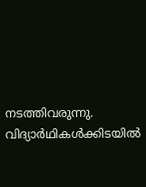നടത്തിവരുന്നു. വിദ്യാർഥികൾക്കിടയിൽ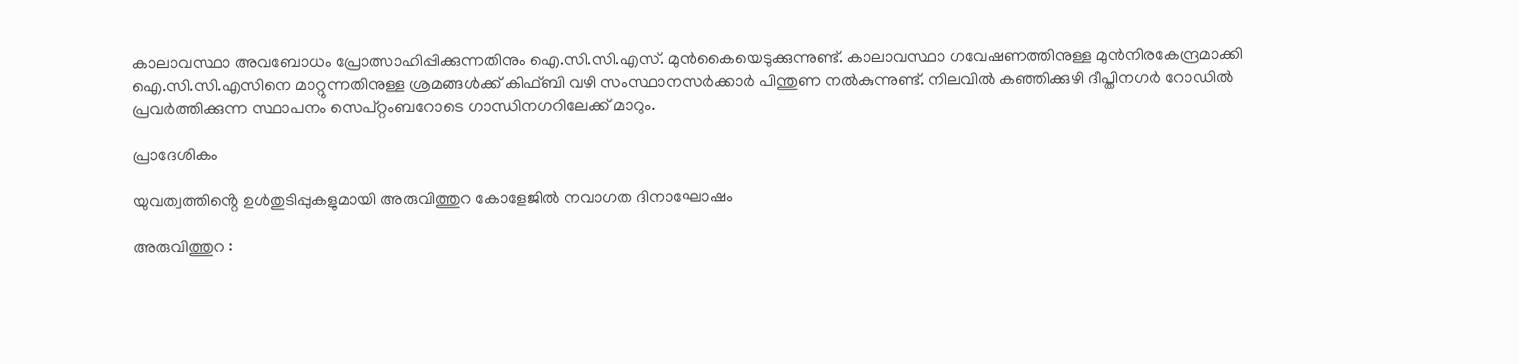കാലാവസ്ഥാ അവബോധം പ്രോത്സാഹിപ്പിക്കുന്നതിനും ഐ.സി.സി.എസ്. മുൻകൈയെടുക്കുന്നുണ്ട്. കാലാവസ്ഥാ ഗവേഷണത്തിനുള്ള മുൻനിരകേന്ദ്രമാക്കി ഐ.സി.സി.എസിനെ മാറ്റുന്നതിനുള്ള ശ്രമങ്ങൾക്ക് കിഫ്ബി വഴി സംസ്ഥാനസർക്കാർ പിന്തുണ നൽകുന്നുണ്ട്. നിലവിൽ കഞ്ഞിക്കുഴി ദീപ്തിനഗർ റോഡിൽ പ്രവർത്തിക്കുന്ന സ്ഥാപനം സെപ്റ്റംബറോടെ ഗാന്ധിനഗറിലേക്ക് മാറും.

പ്രാദേശികം

യുവത്വത്തിൻ്റെ ഉൾതുടിപ്പുകളുമായി അരുവിത്തുറ കോളേജിൽ നവാഗത ദിനാഘോഷം

അരുവിത്തുറ :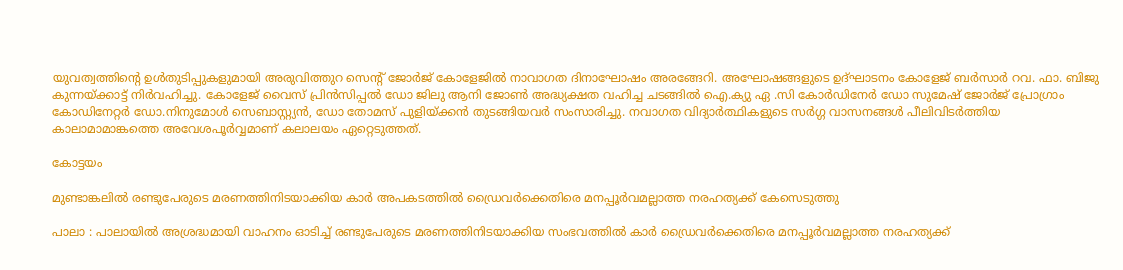യുവത്വത്തിൻ്റെ ഉൾതുടിപ്പുകളുമായി അരുവിത്തുറ സെൻ്റ് ജോർജ് കോളേജിൽ നാവാഗത ദിനാഘോഷം അരങ്ങേറി. അഘോഷങ്ങളുടെ ഉദ്ഘാടനം കോളേജ് ബർസാർ റവ. ഫാ. ബിജു കുന്നയ്ക്കാട്ട് നിർവഹിച്ചു. കോളേജ് വൈസ് പ്രിൻസിപ്പൽ ഡോ ജിലു ആനി ജോൺ അദ്ധ്യക്ഷത വഹിച്ച ചടങ്ങിൽ ഐ.ക്യു ഏ .സി കോർഡിനേർ ഡോ സുമേഷ് ജോർജ് പ്രോഗ്രാം കോഡിനേറ്റർ ഡോ.നിനുമോൾ സെബാസ്റ്റ്യൻ, ഡോ തോമസ് പുളിയ്ക്കൻ തുടങ്ങിയവർ സംസാരിച്ചു. നവാഗത വിദ്യാർത്ഥികളുടെ സർഗ്ഗ വാസനങ്ങൾ പീലിവിടർത്തിയ കാലാമാമാങ്കത്തെ അവേശപൂർവ്വമാണ് കലാലയം ഏറ്റെടുത്തത്.

കോട്ടയം

മുണ്ടാങ്കലിൽ രണ്ടുപേരുടെ മരണത്തിനിടയാക്കിയ കാർ അപകടത്തിൽ ഡ്രൈവർക്കെതിരെ മനപ്പൂർവമല്ലാത്ത നരഹത്യക്ക് കേസെടുത്തു

പാലാ : പാലായിൽ അശ്രദ്ധമായി വാഹനം ഓടിച്ച് രണ്ടുപേരുടെ മരണത്തിനിടയാക്കിയ സംഭവത്തിൽ കാർ ഡ്രൈവർക്കെതിരെ മനപ്പൂർവമല്ലാത്ത നരഹത്യക്ക്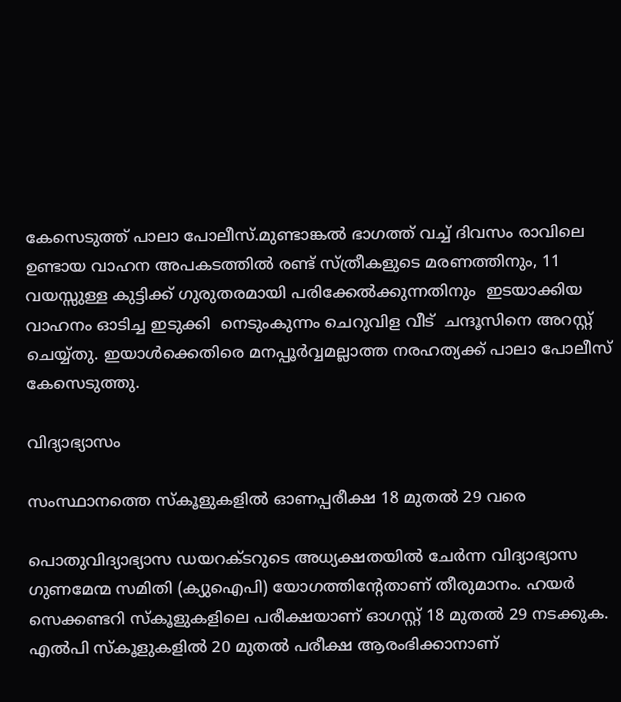കേസെടുത്ത് പാലാ പോലീസ്.മുണ്ടാങ്കൽ ഭാഗത്ത് വച്ച് ദിവസം രാവിലെ  ഉണ്ടായ വാഹന അപകടത്തിൽ രണ്ട് സ്ത്രീകളുടെ മരണത്തിനും, 11 വയസ്സുള്ള കുട്ടിക്ക് ഗുരുതരമായി പരിക്കേൽക്കുന്നതിനും  ഇടയാക്കിയ വാഹനം ഓടിച്ച ഇടുക്കി  നെടുംകുന്നം ചെറുവിള വീട്  ചന്ദൂസിനെ അറസ്റ്റ് ചെയ്യ്തു. ഇയാൾക്കെതിരെ മനപ്പൂർവ്വമല്ലാത്ത നരഹത്യക്ക് പാലാ പോലീസ് കേസെടുത്തു.

വിദ്യാഭ്യാസം

സംസ്ഥാനത്തെ സ്കൂളുകളിൽ ഓണപ്പരീക്ഷ 18 മുതൽ 29 വരെ

പൊതുവിദ്യാഭ്യാസ ഡയറക്ടറുടെ അധ്യക്ഷതയില്‍ ചേര്‍ന്ന വിദ്യാഭ്യാസ ഗുണമേന്മ സമിതി (ക്യുഐപി) യോഗത്തിന്റേതാണ് തീരുമാനം. ഹയര്‍ സെക്കണ്ടറി സ്‌കൂളുകളിലെ പരീക്ഷയാണ് ഓഗസ്റ്റ് 18 മുതല്‍ 29 നടക്കുക. എല്‍പി സ്‌കൂളുകളില്‍ 20 മുതല്‍ പരീക്ഷ ആരംഭിക്കാനാണ്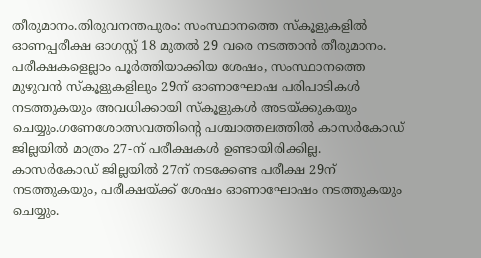തീരുമാനം.തിരുവനന്തപുരം: സംസ്ഥാനത്തെ സ്‌കൂളുകളില്‍ ഓണപ്പരീക്ഷ ഓഗസ്റ്റ് 18 മുതല്‍ 29 വരെ നടത്താന്‍ തീരുമാനം. പരീക്ഷകളെല്ലാം പൂര്‍ത്തിയാക്കിയ ശേഷം, സംസ്ഥാനത്തെ മുഴുവന്‍ സ്‌കൂളുകളിലും 29ന് ഓണാഘോഷ പരിപാടികള്‍ നടത്തുകയും അവധിക്കായി സ്‌കൂളുകള്‍ അടയ്ക്കുകയും ചെയ്യും.ഗണേശോത്സവത്തിന്റെ പശ്ചാത്തലത്തില്‍ കാസര്‍കോഡ് ജില്ലയില്‍ മാത്രം 27-ന് പരീക്ഷകള്‍ ഉണ്ടായിരിക്കില്ല. കാസര്‍കോഡ് ജില്ലയില്‍ 27ന് നടക്കേണ്ട പരീക്ഷ 29ന് നടത്തുകയും, പരീക്ഷയ്ക്ക് ശേഷം ഓണാഘോഷം നടത്തുകയും ചെയ്യും.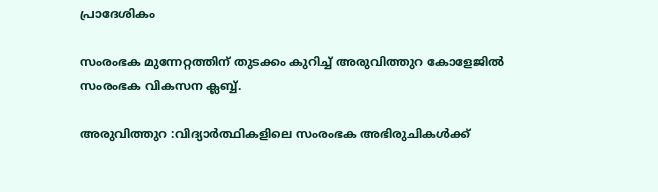പ്രാദേശികം

സംരംഭക മുന്നേറ്റത്തിന് തുടക്കം കുറിച്ച് അരുവിത്തുറ കോളേജിൽ സംരംഭക വികസന ക്ലബ്ബ്.

അരുവിത്തുറ :വിദ്യാർത്ഥികളിലെ സംരംഭക അഭിരുചികൾക്ക്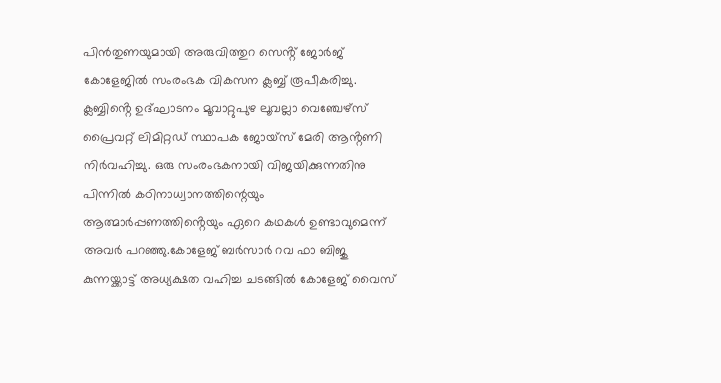പിൻതുണയുമായി അരുവിത്തുറ സെൻ്റ് ജോർജ് കോളേജിൽ സംരംഭക വികസന ക്ലബ്ബ് രൂപീകരിച്ചു. ക്ലബ്ബിൻ്റെ ഉദ്ഘാടനം മൂവാറ്റുപുഴ ലൂവല്ലാ വെഞ്ചേഴ്സ് പ്രൈവറ്റ് ലിമിറ്റഡ് സ്ഥാപക ജോയ്സ് മേരി ആൻ്റണി നിർവഹിച്ചു. ഒരു സംരംഭകനായി വിജയിക്കുന്നതിനു പിന്നിൽ കഠിനാധ്വാനത്തിന്റെയും ആത്മാർപ്പണത്തിൻ്റെയും ഏറെ കഥകൾ ഉണ്ടാവുമെന്ന് അവർ പറഞ്ഞു.കോളേജ് ബർസാർ റവ ഫാ ബിജു കുന്നയ്ക്കാട്ട് അധ്യക്ഷത വഹിച്ച ചടങ്ങിൽ കോളേജ് വൈസ്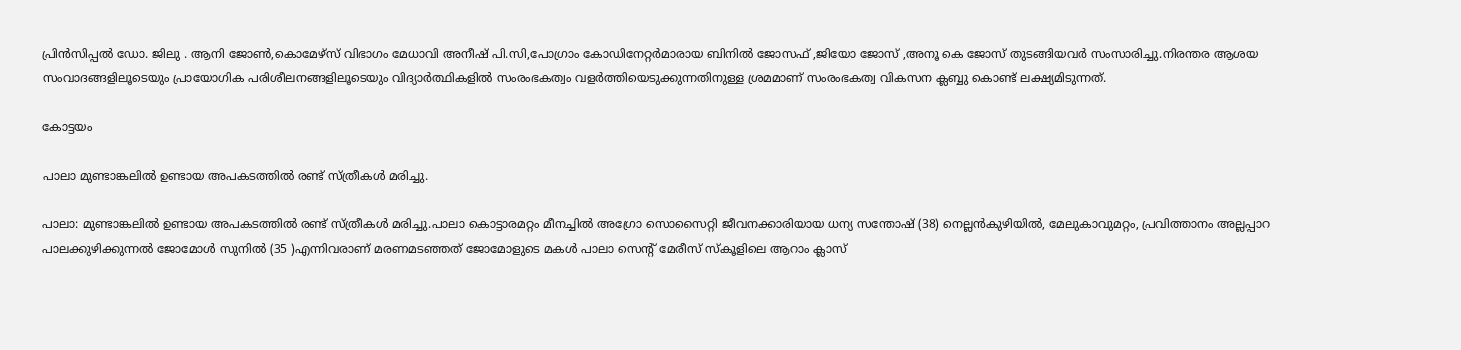പ്രിൻസിപ്പൽ ഡോ. ജിലു . ആനി ജോൺ,കൊമേഴ്സ് വിഭാഗം മേധാവി അനീഷ് പി.സി,പോഗ്രാം കോഡിനേറ്റർമാരായ ബിനിൽ ജോസഫ് ,ജിയോ ജോസ് ,അനൂ കെ ജോസ് തുടങ്ങിയവർ സംസാരിച്ചു.നിരന്തര ആശയ സംവാദങ്ങളിലൂടെയും പ്രായോഗിക പരിശീലനങ്ങളിലൂടെയും വിദ്യാർത്ഥികളിൽ സംരംഭകത്വം വളർത്തിയെടുക്കുന്നതിനുള്ള ശ്രമമാണ് സംരംഭകത്വ വികസന ക്ലബ്ബു കൊണ്ട് ലക്ഷ്യമിടുന്നത്.

കോട്ടയം

പാലാ മുണ്ടാങ്കലിൽ ഉണ്ടായ അപകടത്തിൽ രണ്ട് സ്ത്രീകൾ മരിച്ചു.

പാലാ: മുണ്ടാങ്കലിൽ ഉണ്ടായ അപകടത്തിൽ രണ്ട് സ്ത്രീകൾ മരിച്ചു.പാലാ കൊട്ടാരമറ്റം മീനച്ചിൽ അഗ്രോ സൊസൈറ്റി ജീവനക്കാരിയായ ധന്യ സന്തോഷ് (38) നെല്ലൻകുഴിയിൽ, മേലുകാവുമറ്റം, പ്രവിത്താനം അല്ലപ്പാറ പാലക്കുഴിക്കുന്നൽ ജോമോൾ സുനിൽ (35 )എന്നിവരാണ് മരണമടഞ്ഞത് ജോമോളുടെ മകൾ പാലാ സെന്റ് മേരീസ് സ്കൂളിലെ ആറാം ക്ലാസ്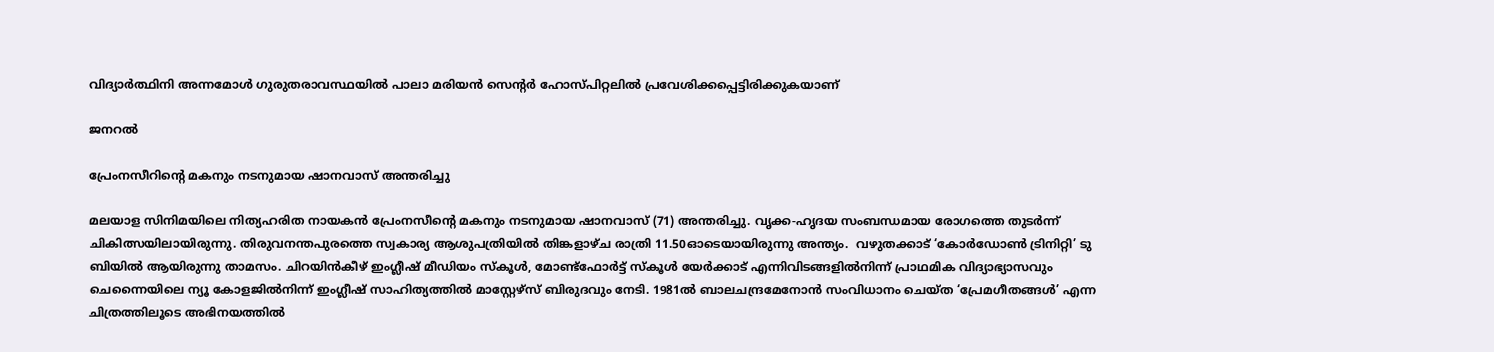വിദ്യാർത്ഥിനി അന്നമോൾ ഗുരുതരാവസ്ഥയിൽ പാലാ മരിയൻ സെൻ്റർ ഹോസ്പിറ്റലിൽ പ്രവേശിക്കപ്പെട്ടിരിക്കുകയാണ്

ജനറൽ

പ്രേംനസീറിന്‍റെ മകനും നടനുമായ ഷാനവാസ് അന്തരിച്ചു

മലയാള സിനിമയിലെ നിത്യഹരിത നായകൻ പ്രേംനസീന്‍റെ മകനും നടനുമായ ഷാനവാസ് (71) അന്തരിച്ചു. വൃക്ക-ഹൃദയ സംബന്ധമായ രോഗത്തെ തുടർന്ന് ചികിത്സയിലായിരുന്നു. തിരുവനന്തപുരത്തെ സ്വകാര്യ ആശുപത്രിയിൽ തിങ്കളാഴ്ച രാത്രി 11.50ഓടെയായിരുന്നു അന്ത്യം.  വഴുതക്കാട് ‘കോർഡോൺ ട്രിനിറ്റി’ ടു ബിയിൽ ആയിരുന്നു താമസം. ചിറയിൻകീഴ് ഇംഗ്ലീഷ് മീഡിയം സ്കൂൾ, മോണ്ട്ഫോർട്ട് സ്കൂൾ യേർക്കാട് എന്നിവിടങ്ങളിൽനിന്ന് പ്രാഥമിക വിദ്യാഭ്യാസവും ചെന്നൈയിലെ ന്യൂ കോളജിൽനിന്ന് ഇംഗ്ലീഷ് സാഹിത്യത്തിൽ മാസ്റ്റേഴ്സ് ബിരുദവും നേടി. 1981ൽ ബാലചന്ദ്രമേനോൻ സംവിധാനം ചെയ്ത ‘പ്രേമഗീതങ്ങൾ’ എന്ന ചിത്രത്തിലൂടെ അഭിനയത്തിൽ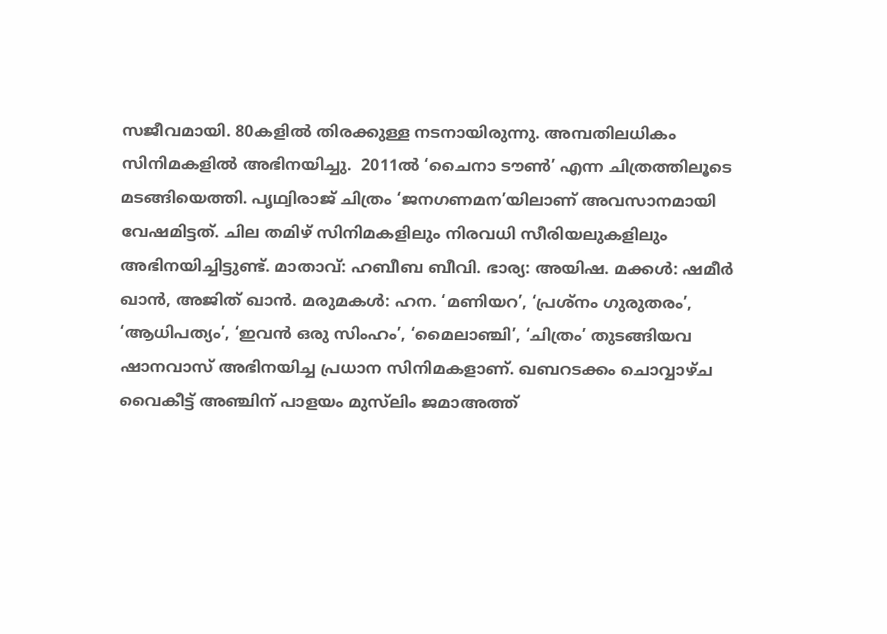സജീവമായി. 80കളിൽ തിരക്കുള്ള നടനായിരുന്നു. അമ്പതിലധികം സിനിമകളിൽ അഭിനയിച്ചു.  2011ൽ ‘ചൈനാ ടൗൺ’ എന്ന ചിത്രത്തിലൂടെ മടങ്ങിയെത്തി. പൃഥ്വിരാജ് ചിത്രം ‘ജനഗണമന’യിലാണ് അവസാനമായി വേഷമിട്ടത്. ചില തമിഴ് സിനിമകളിലും നിരവധി സീരിയലുകളിലും അഭിനയിച്ചിട്ടുണ്ട്. മാതാവ്: ഹബീബ ബീവി. ഭാര്യ: അയിഷ. മക്കൾ: ഷമീർ ഖാൻ, അജിത് ഖാൻ. മരുമകൾ: ഹന. ‘മണിയറ’, ‘പ്രശ്നം ഗുരുതരം’, ‘ആധിപത്യം’, ‘ഇവൻ ഒരു സിംഹം’, ‘മൈലാഞ്ചി’, ‘ചിത്രം’ തുടങ്ങിയവ ഷാനവാസ് അഭിനയിച്ച പ്രധാന സിനിമകളാണ്. ഖബറടക്കം ചൊവ്വാഴ്‌ച വൈകീട്ട് അഞ്ചിന് പാളയം മുസ്‍ലിം ജമാഅത്ത്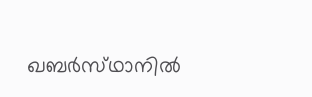ഖബർസ്‌ഥാനിൽ